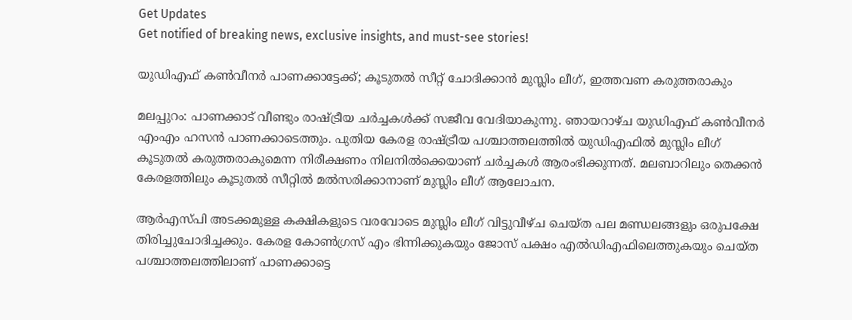Get Updates
Get notified of breaking news, exclusive insights, and must-see stories!

യുഡിഎഫ് കണ്‍വീനര്‍ പാണക്കാട്ടേക്ക്; കൂടുതല്‍ സീറ്റ് ചോദിക്കാന്‍ മുസ്ലിം ലീഗ്, ഇത്തവണ കരുത്തരാകും

മലപ്പുറം: പാണക്കാട് വീണ്ടും രാഷ്ട്രീയ ചര്‍ച്ചകള്‍ക്ക് സജീവ വേദിയാകുന്നു. ഞായറാഴ്ച യുഡിഎഫ് കണ്‍വീനര്‍ എംഎം ഹസന്‍ പാണക്കാടെത്തും. പുതിയ കേരള രാഷ്ട്രീയ പശ്ചാത്തലത്തില്‍ യുഡിഎഫില്‍ മുസ്ലിം ലീഗ് കൂടുതല്‍ കരുത്തരാകുമെന്ന നിരീക്ഷണം നിലനില്‍ക്കെയാണ് ചര്‍ച്ചകള്‍ ആരംഭിക്കുന്നത്. മലബാറിലും തെക്കന്‍ കേരളത്തിലും കൂടുതല്‍ സീറ്റില്‍ മല്‍സരിക്കാനാണ് മുസ്ലിം ലീഗ് ആലോചന.

ആര്‍എസ്പി അടക്കമുള്ള കക്ഷികളുടെ വരവോടെ മുസ്ലിം ലീഗ് വിട്ടുവീഴ്ച ചെയ്ത പല മണ്ഡലങ്ങളും ഒരുപക്ഷേ തിരിച്ചുചോദിച്ചക്കും. കേരള കോണ്‍ഗ്രസ് എം ഭിന്നിക്കുകയും ജോസ് പക്ഷം എല്‍ഡിഎഫിലെത്തുകയും ചെയ്ത പശ്ചാത്തലത്തിലാണ് പാണക്കാട്ടെ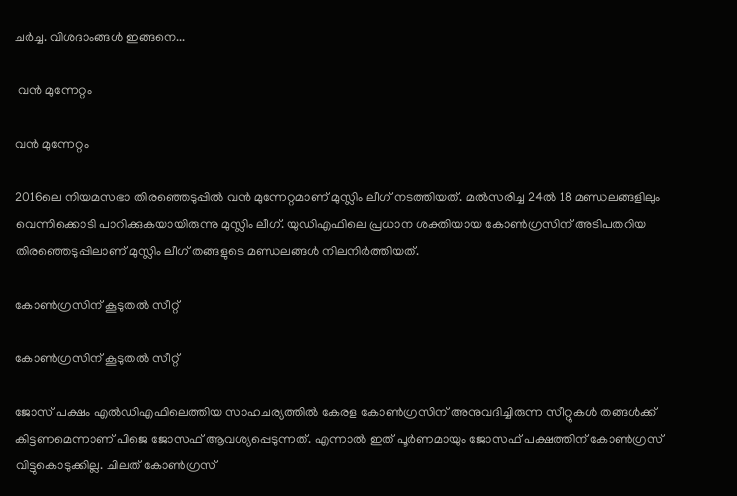ചര്‍ച്ച. വിശദാംങ്ങള്‍ ഇങ്ങനെ...

 വന്‍ മുന്നേറ്റം

വന്‍ മുന്നേറ്റം

2016ലെ നിയമസഭാ തിരഞ്ഞെടുപ്പില്‍ വന്‍ മുന്നേറ്റമാണ് മുസ്ലിം ലീഗ് നടത്തിയത്. മല്‍സരിച്ച 24ല്‍ 18 മണ്ഡലങ്ങളിലും വെന്നിക്കൊടി പാറിക്കുകയായിരുന്നു മുസ്ലിം ലീഗ്. യുഡിഎഫിലെ പ്രധാന ശക്തിയായ കോണ്‍ഗ്രസിന് അടിപതറിയ തിരഞ്ഞെടുപ്പിലാണ് മുസ്ലിം ലീഗ് തങ്ങളുടെ മണ്ഡലങ്ങള്‍ നിലനിര്‍ത്തിയത്.

കോണ്‍ഗ്രസിന് കൂടുതല്‍ സീറ്റ്

കോണ്‍ഗ്രസിന് കൂടുതല്‍ സീറ്റ്

ജോസ് പക്ഷം എല്‍ഡിഎഫിലെത്തിയ സാഹചര്യത്തില്‍ കേരള കോണ്‍ഗ്രസിന് അനുവദിച്ചിരുന്ന സീറ്റുകള്‍ തങ്ങള്‍ക്ക് കിട്ടണമെന്നാണ് പിജെ ജോസഫ് ആവശ്യപ്പെടുന്നത്. എന്നാല്‍ ഇത് പൂര്‍ണമായും ജോസഫ് പക്ഷത്തിന് കോണ്‍ഗ്രസ് വിട്ടുകൊടുക്കില്ല. ചിലത് കോണ്‍ഗ്രസ്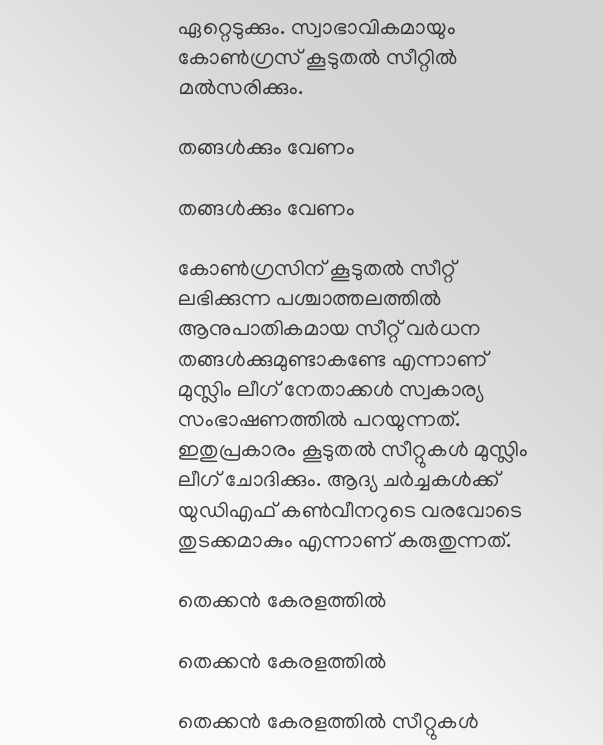ഏറ്റെടുക്കും. സ്വാഭാവികമായും കോണ്‍ഗ്രസ് കൂടുതല്‍ സീറ്റില്‍ മല്‍സരിക്കും.

തങ്ങള്‍ക്കും വേണം

തങ്ങള്‍ക്കും വേണം

കോണ്‍ഗ്രസിന് കൂടുതല്‍ സീറ്റ് ലഭിക്കുന്ന പശ്ചാത്തലത്തില്‍ ആനുപാതികമായ സീറ്റ് വര്‍ധന തങ്ങള്‍ക്കുമുണ്ടാകണ്ടേ എന്നാണ് മുസ്ലിം ലീഗ് നേതാക്കള്‍ സ്വകാര്യ സംഭാഷണത്തില്‍ പറയുന്നത്. ഇതുപ്രകാരം കൂടുതല്‍ സീറ്റുകള്‍ മുസ്ലിം ലീഗ് ചോദിക്കും. ആദ്യ ചര്‍ച്ചകള്‍ക്ക് യുഡിഎഫ് കണ്‍വീനറുടെ വരവോടെ തുടക്കമാകും എന്നാണ് കരുതുന്നത്.

തെക്കന്‍ കേരളത്തില്‍

തെക്കന്‍ കേരളത്തില്‍

തെക്കന്‍ കേരളത്തില്‍ സീറ്റുകള്‍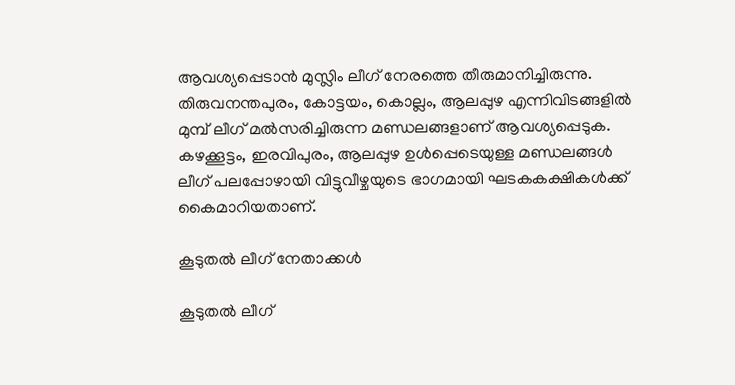ആവശ്യപ്പെടാന്‍ മുസ്ലിം ലീഗ് നേരത്തെ തീരുമാനിച്ചിരുന്നു. തിരുവനന്തപുരം, കോട്ടയം, കൊല്ലം, ആലപ്പുഴ എന്നിവിടങ്ങളില്‍ മുമ്പ് ലീഗ് മല്‍സരിച്ചിരുന്ന മണ്ഡലങ്ങളാണ് ആവശ്യപ്പെടുക. കഴക്കൂട്ടം, ഇരവിപുരം, ആലപ്പുഴ ഉള്‍പ്പെടെയുള്ള മണ്ഡലങ്ങള്‍ ലീഗ് പലപ്പോഴായി വിട്ടുവീഴ്ചയുടെ ഭാഗമായി ഘടകകക്ഷികള്‍ക്ക് കൈമാറിയതാണ്.

കൂടുതല്‍ ലീഗ് നേതാക്കള്‍

കൂടുതല്‍ ലീഗ്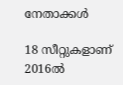നേതാക്കള്‍

18 സീറ്റുകളാണ് 2016ല്‍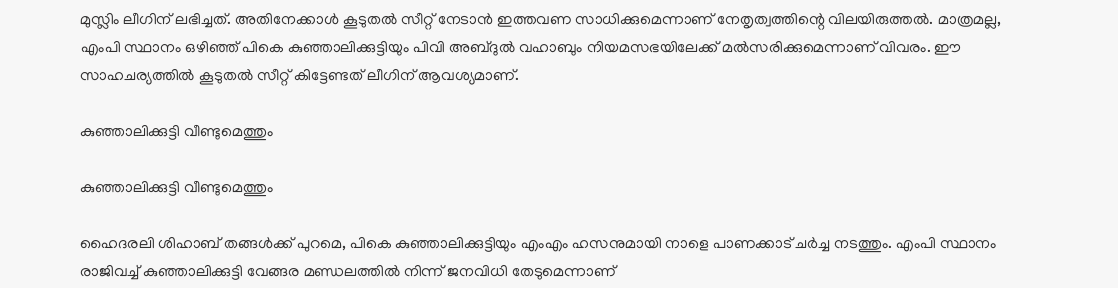മുസ്ലിം ലീഗിന് ലഭിച്ചത്. അതിനേക്കാള്‍ കൂടുതല്‍ സീറ്റ് നേടാന്‍ ഇത്തവണ സാധിക്കുമെന്നാണ് നേതൃത്വത്തിന്റെ വിലയിരുത്തല്‍. മാത്രമല്ല, എംപി സ്ഥാനം ഒഴിഞ്ഞ് പികെ കുഞ്ഞാലിക്കുട്ടിയും പിവി അബ്ദുല്‍ വഹാബും നിയമസഭയിലേക്ക് മല്‍സരിക്കുമെന്നാണ് വിവരം. ഈ സാഹചര്യത്തില്‍ കൂടുതല്‍ സീറ്റ് കിട്ടേണ്ടത് ലീഗിന് ആവശ്യമാണ്.

കുഞ്ഞാലിക്കുട്ടി വീണ്ടുമെത്തും

കുഞ്ഞാലിക്കുട്ടി വീണ്ടുമെത്തും

ഹൈദരലി ശിഹാബ് തങ്ങള്‍ക്ക് പുറമെ, പികെ കുഞ്ഞാലിക്കുട്ടിയും എംഎം ഹസനുമായി നാളെ പാണക്കാട് ചര്‍ച്ച നടത്തും. എംപി സ്ഥാനം രാജിവച്ച് കുഞ്ഞാലിക്കുട്ടി വേങ്ങര മണ്ഡലത്തില്‍ നിന്ന് ജനവിധി തേടുമെന്നാണ്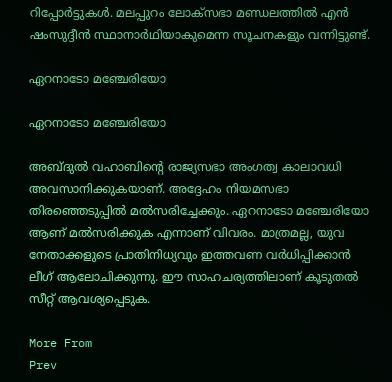റിപ്പോര്‍ട്ടുകള്‍. മലപ്പുറം ലോക്‌സഭാ മണ്ഡലത്തില്‍ എന്‍ ഷംസുദ്ദീന്‍ സ്ഥാനാര്‍ഥിയാകുമെന്ന സൂചനകളും വന്നിട്ടുണ്ട്.

ഏറനാടോ മഞ്ചേരിയോ

ഏറനാടോ മഞ്ചേരിയോ

അബ്ദുല്‍ വഹാബിന്റെ രാജ്യസഭാ അംഗത്വ കാലാവധി അവസാനിക്കുകയാണ്. അദ്ദേഹം നിയമസഭാ തിരഞ്ഞെടുപ്പില്‍ മല്‍സരിച്ചേക്കും. ഏറനാടോ മഞ്ചേരിയോ ആണ് മല്‍സരിക്കുക എന്നാണ് വിവരം. മാത്രമല്ല, യുവ നേതാക്കളുടെ പ്രാതിനിധ്യവും ഇത്തവണ വര്‍ധിപ്പിക്കാന്‍ ലീഗ് ആലോചിക്കുന്നു. ഈ സാഹചര്യത്തിലാണ് കൂടുതല്‍ സീറ്റ് ആവശ്യപ്പെടുക.

More From
Prev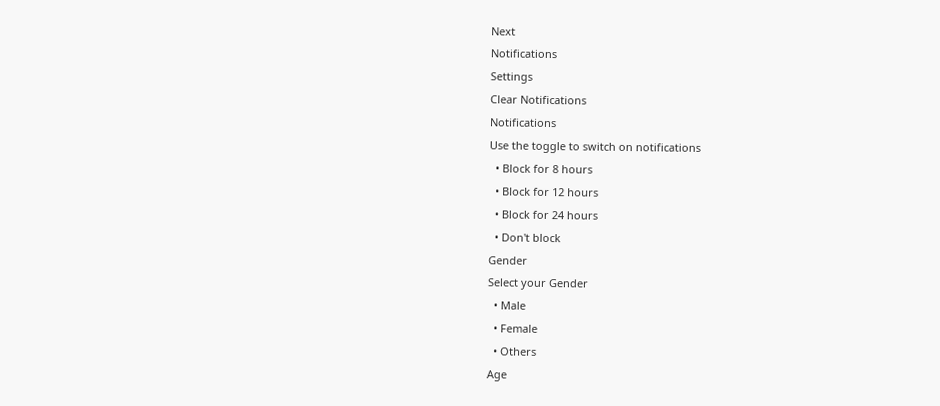Next
Notifications
Settings
Clear Notifications
Notifications
Use the toggle to switch on notifications
  • Block for 8 hours
  • Block for 12 hours
  • Block for 24 hours
  • Don't block
Gender
Select your Gender
  • Male
  • Female
  • Others
Age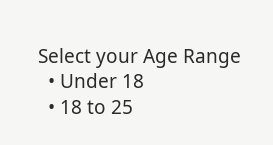Select your Age Range
  • Under 18
  • 18 to 25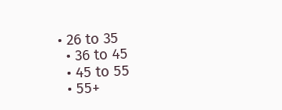• 26 to 35
  • 36 to 45
  • 45 to 55
  • 55+